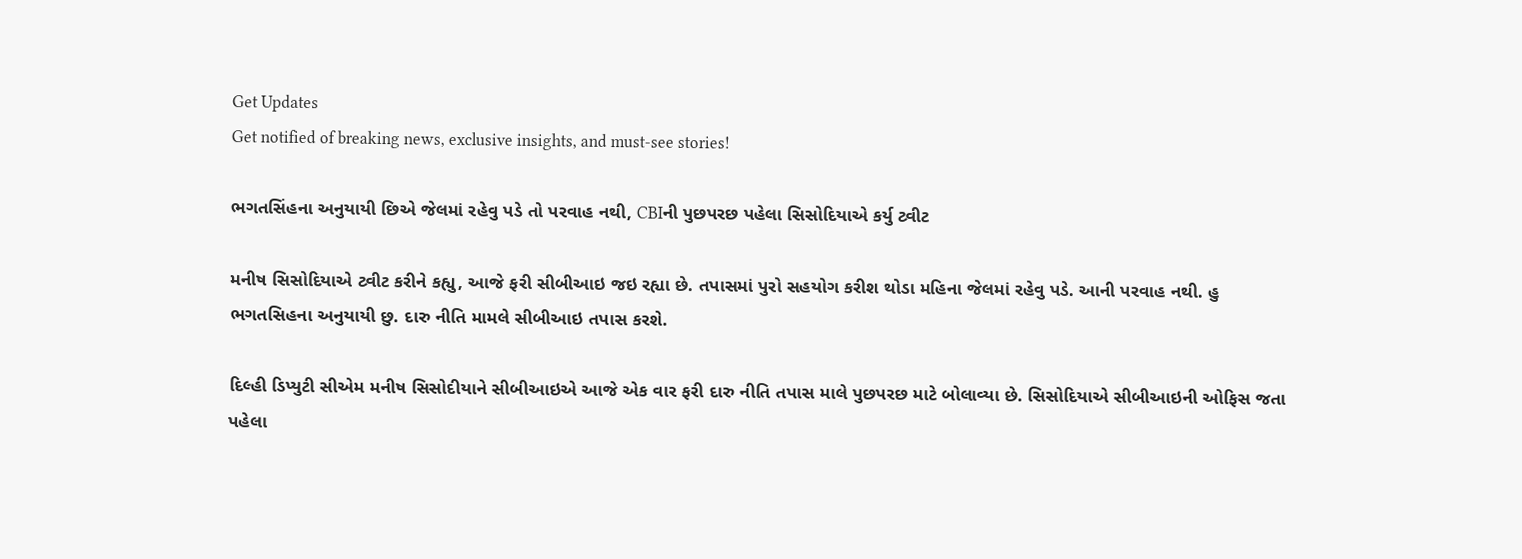Get Updates
Get notified of breaking news, exclusive insights, and must-see stories!

ભગતસિંહના અનુયાયી છિએ જેલમાં રહેવુ પડે તો પરવાહ નથી, CBIની પુછપરછ પહેલા સિસોદિયાએ કર્યુ ટ્વીટ

મનીષ સિસોદિયાએ ટ્વીટ કરીને કહ્યુ, આજે ફરી સીબીઆઇ જઇ રહ્યા છે. તપાસમાં પુરો સહયોગ કરીશ થોડા મહિના જેલમાં રહેવુ પડે. આની પરવાહ નથી. હુ ભગતસિહના અનુયાયી છુ. દારુ નીતિ મામલે સીબીઆઇ તપાસ કરશે.

દિલ્હી ડિપ્યુટી સીએમ મનીષ સિસોદીયાને સીબીઆઇએ આજે એક વાર ફરી દારુ નીતિ તપાસ માલે પુછપરછ માટે બોલાવ્યા છે. સિસોદિયાએ સીબીઆઇની ઓફિસ જતા પહેલા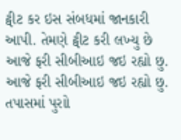ટ્વીટ કર ઇસ સંબધમાં જાનકારી આપી. તેમણે ટ્વીટ કરી લખ્યુ છે આજે ફરી સીબીઆઇ જઇ રહ્યો છુ. આજે ફરી સીબીઆઇ જઇ રહ્યો છુ. તપાસમાં પુરાો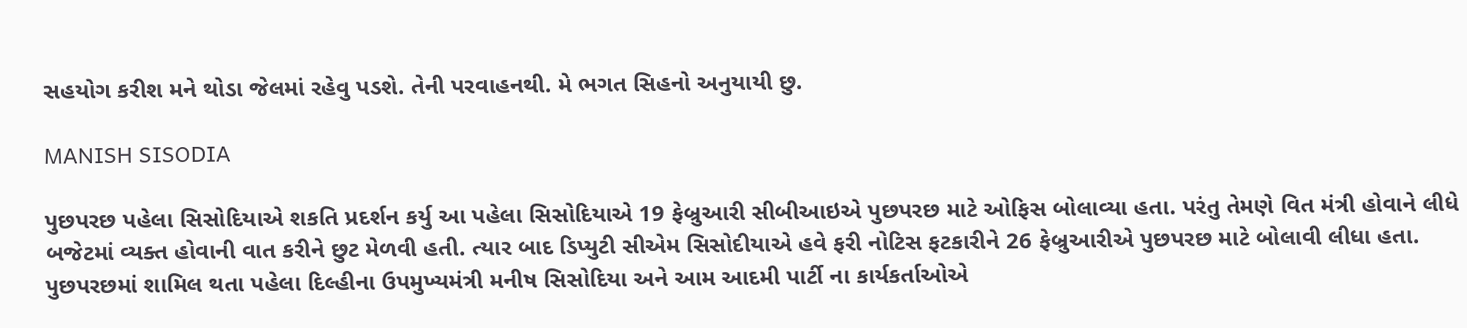સહયોગ કરીશ મને થોડા જેલમાં રહેવુ પડશે. તેની પરવાહનથી. મે ભગત સિહનો અનુયાયી છુ.

MANISH SISODIA

પુછપરછ પહેલા સિસોદિયાએ શકતિ પ્રદર્શન કર્યુ આ પહેલા સિસોદિયાએ 19 ફેબ્રુઆરી સીબીઆઇએ પુછપરછ માટે ઓફિસ બોલાવ્યા હતા. પરંતુ તેમણે વિત મંત્રી હોવાને લીધે બજેટમાં વ્યક્ત હોવાની વાત કરીને છુટ મેળવી હતી. ત્યાર બાદ ડિપ્યુટી સીએમ સિસોદીયાએ હવે ફરી નોટિસ ફટકારીને 26 ફેબ્રુઆરીએ પુછપરછ માટે બોલાવી લીધા હતા. પુછપરછમાં શામિલ થતા પહેલા દિલ્હીના ઉપમુખ્યમંત્રી મનીષ સિસોદિયા અને આમ આદમી પાર્ટી ના કાર્યકર્તાઓએ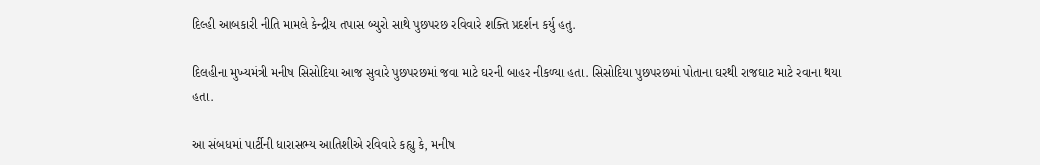દિલ્હી આબકારી નીતિ મામલે કેન્દ્રીય તપાસ બ્યુરો સાથે પુછપરછ રવિવારે શક્તિ પ્રદર્શન કર્યુ હતુ.

દિલહીના મુખ્યમંત્રી મનીષ સિસોદિયા આજ સુવારે પુછપરછમાં જવા માટે ઘરની બાહર નીકળ્યા હતા. સિસોદિયા પુછપરછમાં પોતાના ઘરથી રાજઘાટ માટે રવાના થયા હતા.

આ સંબધમાં પાર્ટીની ધારાસભ્ય આતિશીએ રવિવારે કહ્યુ કે, મનીષ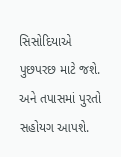સિસોદિયાએ પુછપરછ માટે જશે. અને તપાસમાં પુરતો સહોયગ આપશે.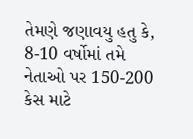તેમણે જણાવયુ હતુ કે, 8-10 વર્ષોમાં તમે નેતાઓ પર 150-200 કેસ માટે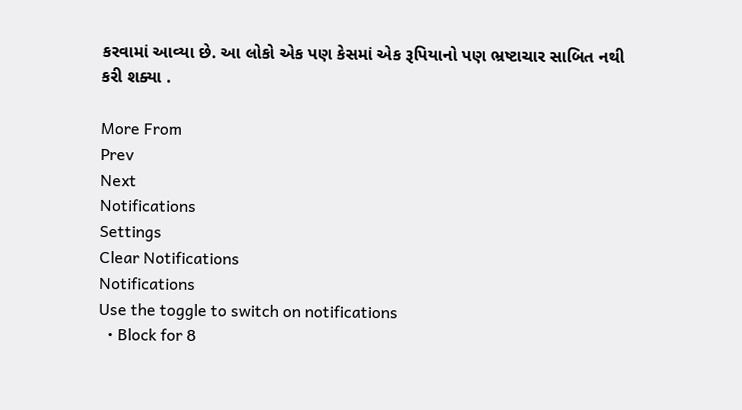કરવામાં આવ્યા છે. આ લોકો એક પણ કેસમાં એક રૂપિયાનો પણ ભ્રષ્ટાચાર સાબિત નથી કરી શક્યા .

More From
Prev
Next
Notifications
Settings
Clear Notifications
Notifications
Use the toggle to switch on notifications
  • Block for 8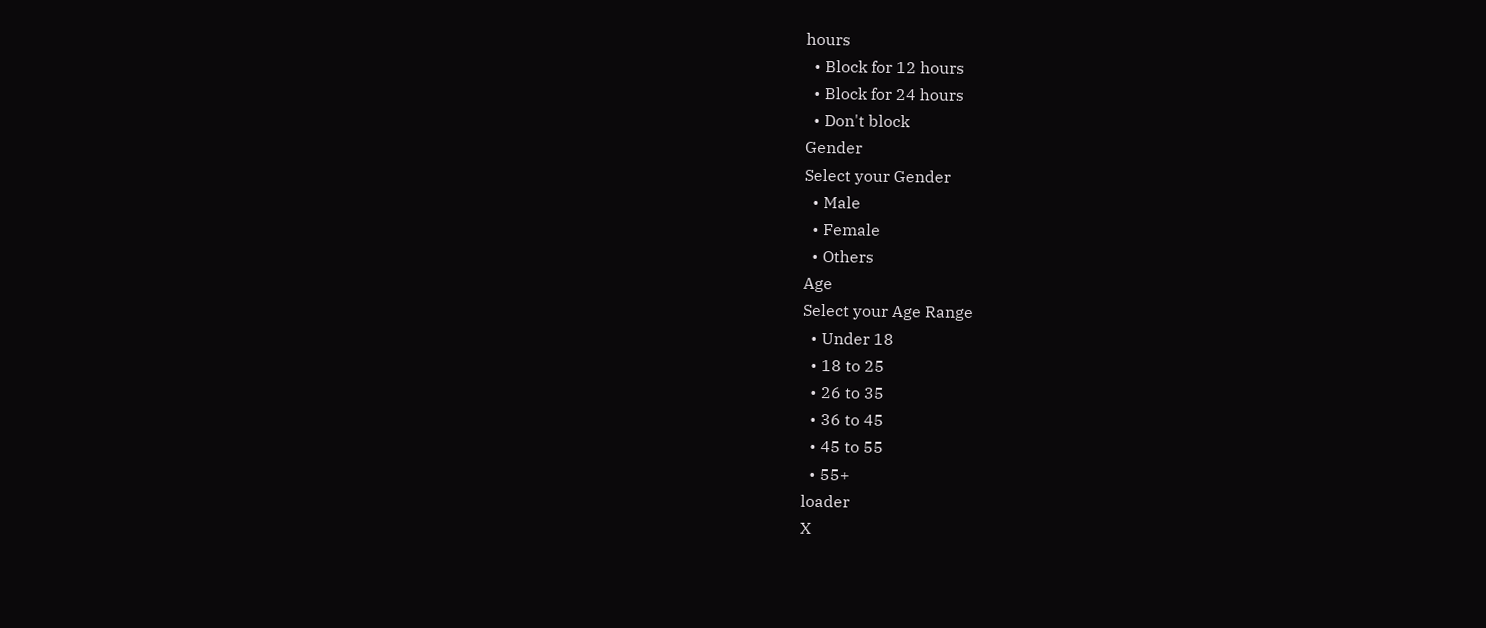hours
  • Block for 12 hours
  • Block for 24 hours
  • Don't block
Gender
Select your Gender
  • Male
  • Female
  • Others
Age
Select your Age Range
  • Under 18
  • 18 to 25
  • 26 to 35
  • 36 to 45
  • 45 to 55
  • 55+
loader
X